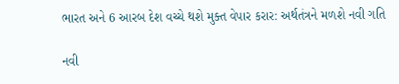ભારત અને 6 આરબ દેશ વચ્ચે થશે મુક્ત વેપાર કરાર: અર્થતંત્રને મળશે નવી ગતિ

નવી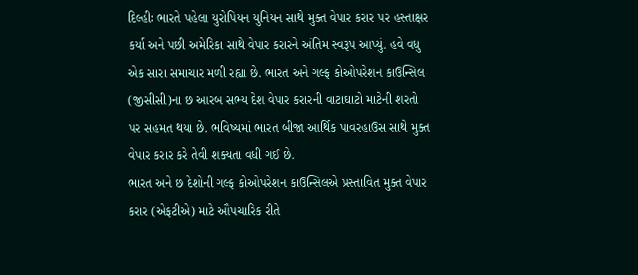દિલ્હીઃ ભારતે પહેલા યુરોપિયન યુનિયન સાથે મુક્ત વેપાર કરાર પર હસ્તાક્ષર કર્યા અને પછી અમેરિકા સાથે વેપાર કરારને અંતિમ સ્વરૂપ આપ્યું. હવે વધુ એક સારા સમાચાર મળી રહ્યા છે. ભારત અને ગલ્ફ કોઓપરેશન કાઉન્સિલ (જીસીસી)ના છ આરબ સભ્ય દેશ વેપાર કરારની વાટાઘાટો માટેની શરતો પર સહમત થયા છે. ભવિષ્યમાં ભારત બીજા આર્થિક પાવરહાઉસ સાથે મુક્ત વેપાર કરાર કરે તેવી શક્યતા વધી ગઈ છે.
ભારત અને છ દેશોની ગલ્ફ કોઓપરેશન કાઉન્સિલએ પ્રસ્તાવિત મુક્ત વેપાર કરાર (એફટીએ) માટે ઔપચારિક રીતે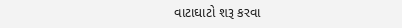વાટાઘાટો શરૂ કરવા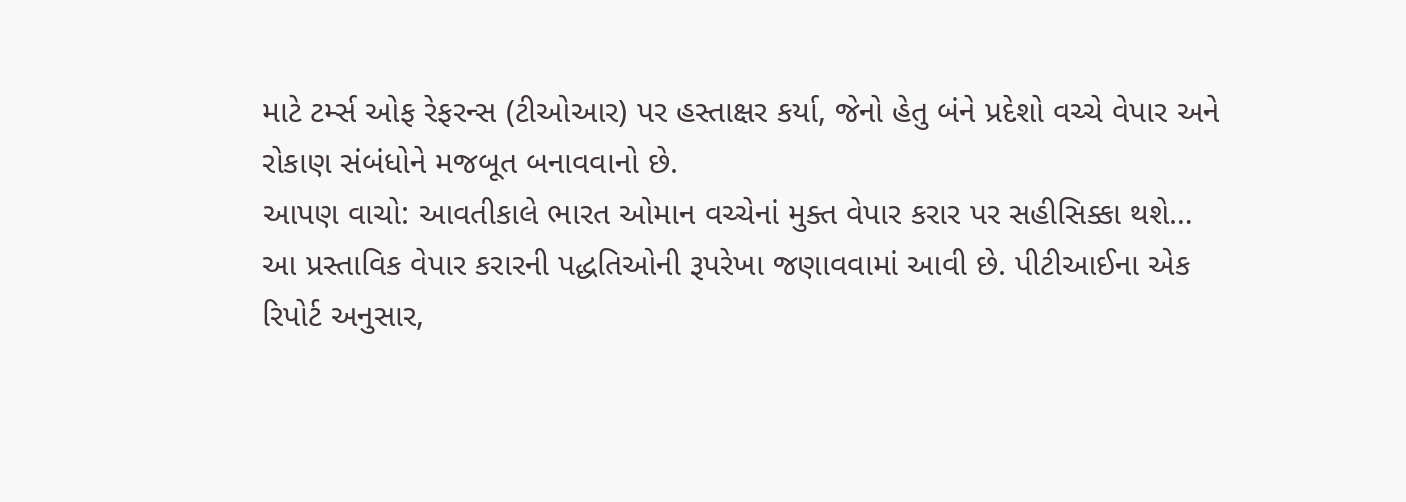માટે ટર્મ્સ ઓફ રેફરન્સ (ટીઓઆર) પર હસ્તાક્ષર કર્યા, જેનો હેતુ બંને પ્રદેશો વચ્ચે વેપાર અને રોકાણ સંબંધોને મજબૂત બનાવવાનો છે.
આપણ વાચો: આવતીકાલે ભારત ઓમાન વચ્ચેનાં મુક્ત વેપાર કરાર પર સહીસિક્કા થશે…
આ પ્રસ્તાવિક વેપાર કરારની પદ્ધતિઓની રૂપરેખા જણાવવામાં આવી છે. પીટીઆઈના એક રિપોર્ટ અનુસાર,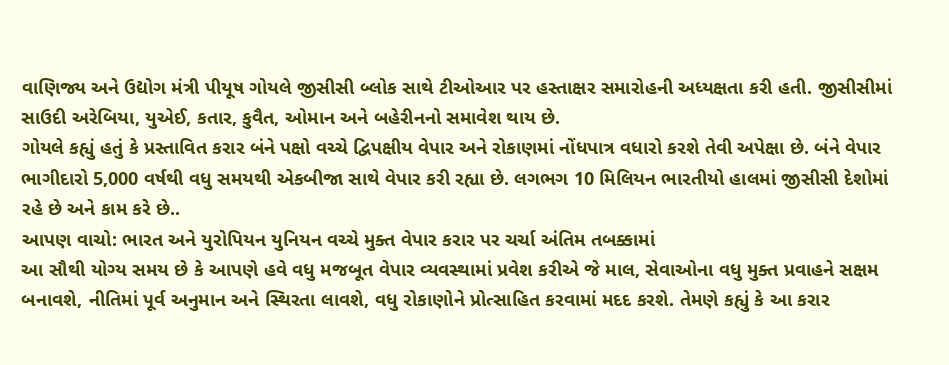વાણિજ્ય અને ઉદ્યોગ મંત્રી પીયૂષ ગોયલે જીસીસી બ્લોક સાથે ટીઓઆર પર હસ્તાક્ષર સમારોહની અધ્યક્ષતા કરી હતી. જીસીસીમાં સાઉદી અરેબિયા, યુએઈ, કતાર, કુવૈત, ઓમાન અને બહેરીનનો સમાવેશ થાય છે.
ગોયલે કહ્યું હતું કે પ્રસ્તાવિત કરાર બંને પક્ષો વચ્ચે દ્વિપક્ષીય વેપાર અને રોકાણમાં નોંધપાત્ર વધારો કરશે તેવી અપેક્ષા છે. બંને વેપાર ભાગીદારો 5,000 વર્ષથી વધુ સમયથી એકબીજા સાથે વેપાર કરી રહ્યા છે. લગભગ 10 મિલિયન ભારતીયો હાલમાં જીસીસી દેશોમાં રહે છે અને કામ કરે છે..
આપણ વાચો: ભારત અને યુરોપિયન યુનિયન વચ્ચે મુક્ત વેપાર કરાર પર ચર્ચા અંતિમ તબક્કામાં
આ સૌથી યોગ્ય સમય છે કે આપણે હવે વધુ મજબૂત વેપાર વ્યવસ્થામાં પ્રવેશ કરીએ જે માલ, સેવાઓના વધુ મુક્ત પ્રવાહને સક્ષમ બનાવશે, નીતિમાં પૂર્વ અનુમાન અને સ્થિરતા લાવશે, વધુ રોકાણોને પ્રોત્સાહિત કરવામાં મદદ કરશે. તેમણે કહ્યું કે આ કરાર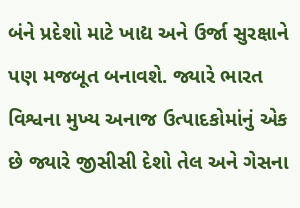બંને પ્રદેશો માટે ખાદ્ય અને ઉર્જા સુરક્ષાને પણ મજબૂત બનાવશે. જ્યારે ભારત વિશ્વના મુખ્ય અનાજ ઉત્પાદકોમાંનું એક છે જ્યારે જીસીસી દેશો તેલ અને ગેસના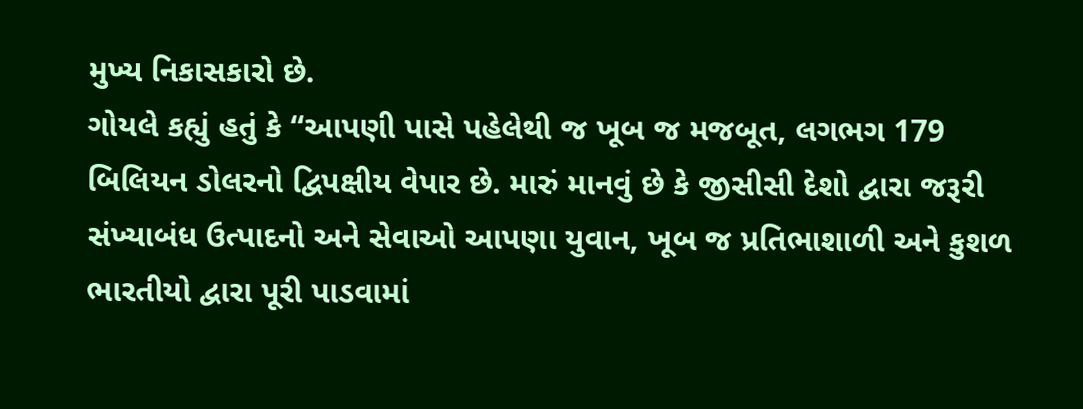મુખ્ય નિકાસકારો છે.
ગોયલે કહ્યું હતું કે “આપણી પાસે પહેલેથી જ ખૂબ જ મજબૂત, લગભગ 179 બિલિયન ડોલરનો દ્વિપક્ષીય વેપાર છે. મારું માનવું છે કે જીસીસી દેશો દ્વારા જરૂરી સંખ્યાબંધ ઉત્પાદનો અને સેવાઓ આપણા યુવાન, ખૂબ જ પ્રતિભાશાળી અને કુશળ ભારતીયો દ્વારા પૂરી પાડવામાં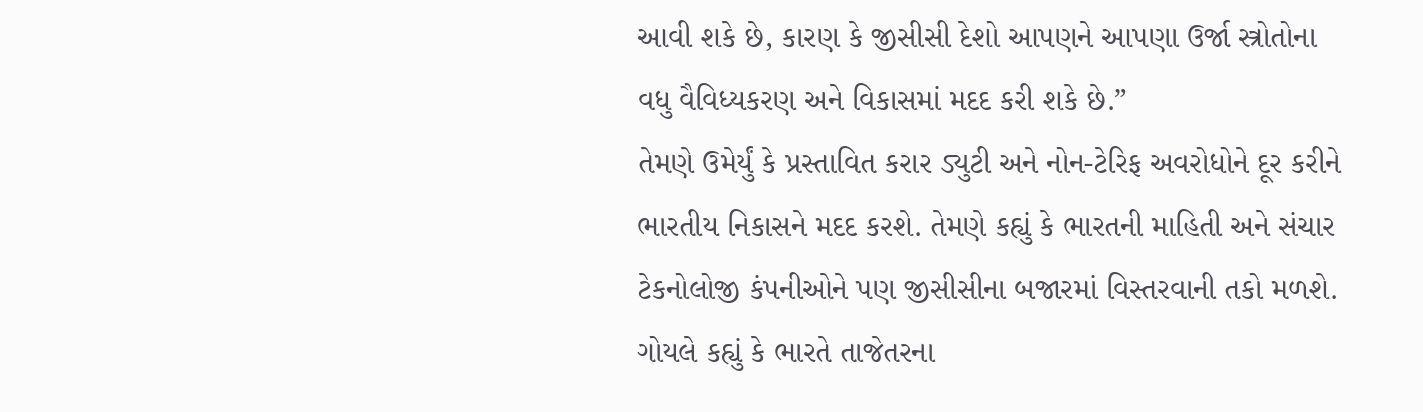આવી શકે છે, કારણ કે જીસીસી દેશો આપણને આપણા ઉર્જા સ્ત્રોતોના વધુ વૈવિધ્યકરણ અને વિકાસમાં મદદ કરી શકે છે.”
તેમણે ઉમેર્યું કે પ્રસ્તાવિત કરાર ડ્યુટી અને નોન-ટેરિફ અવરોધોને દૂર કરીને ભારતીય નિકાસને મદદ કરશે. તેમણે કહ્યું કે ભારતની માહિતી અને સંચાર ટેકનોલોજી કંપનીઓને પણ જીસીસીના બજારમાં વિસ્તરવાની તકો મળશે. ગોયલે કહ્યું કે ભારતે તાજેતરના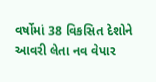વર્ષોમાં 38 વિકસિત દેશોને આવરી લેતા નવ વેપાર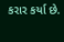કરાર કર્યા છે.